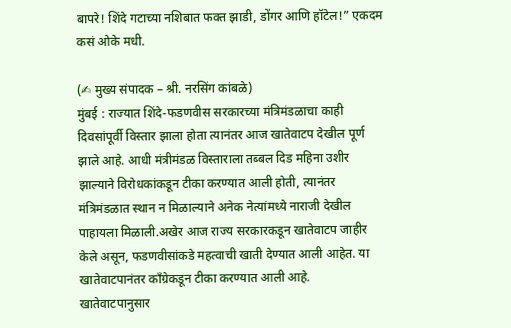बापरे! शिंदे गटाच्या नशिबात फक्त झाडी, डोंगर आणि हॉटेल!” एकदम कसं ओके मधी.

(✍ मुख्य संपादक – श्री. नरसिंग कांबळे)
मुंबई : राज्यात शिंदे-फडणवीस सरकारच्या मंत्रिमंडळाचा काही दिवसांपूर्वी विस्तार झाला होता त्यानंतर आज खातेवाटप देखील पूर्ण झाले आहे. आधी मंत्रीमंडळ विस्ताराला तब्बल दिड महिना उशीर झाल्याने विरोधकांकडून टीका करण्यात आली होती, त्यानंतर मंत्रिमंडळात स्थान न मिळाल्याने अनेक नेत्यांमध्ये नाराजी देखील पाहायला मिळाली.अखेर आज राज्य सरकारकडून खातेवाटप जाहीर केले असून, फडणवीसांकडे महत्वाची खाती देण्यात आली आहेत. या खातेवाटपानंतर कॉंग्रेकडून टीका करण्यात आली आहे.
खातेवाटपानुसार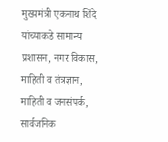मुख्यमंत्री एकनाथ शिंदे यांच्याकडे सामान्य प्रशासन, नगर विकास, माहिती व तंत्रज्ञान, माहिती व जनसंपर्क, सार्वजनिक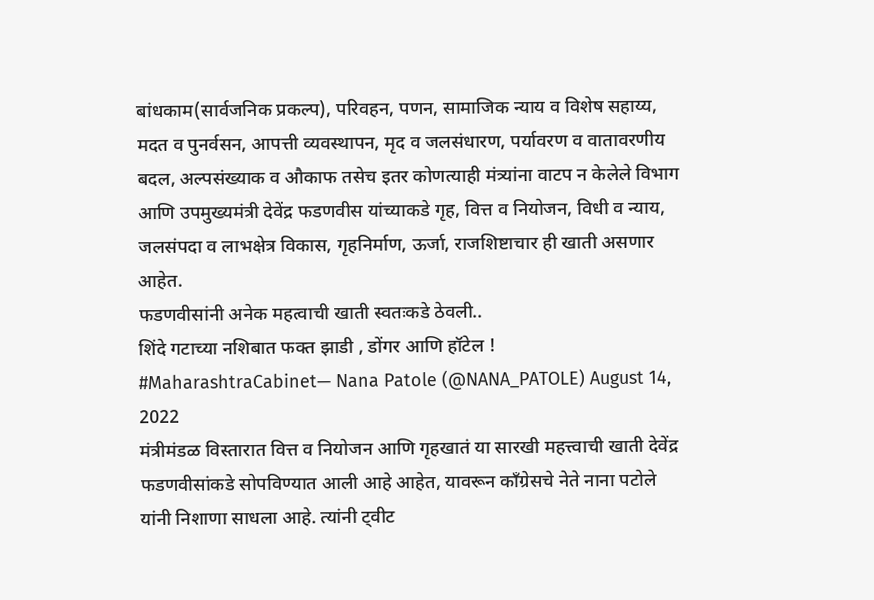बांधकाम(सार्वजनिक प्रकल्प), परिवहन, पणन, सामाजिक न्याय व विशेष सहाय्य, मदत व पुनर्वसन, आपत्ती व्यवस्थापन, मृद व जलसंधारण, पर्यावरण व वातावरणीय बदल, अल्पसंख्याक व औकाफ तसेच इतर कोणत्याही मंत्र्यांना वाटप न केलेले विभाग आणि उपमुख्यमंत्री देवेंद्र फडणवीस यांच्याकडे गृह, वित्त व नियोजन, विधी व न्याय, जलसंपदा व लाभक्षेत्र विकास, गृहनिर्माण, ऊर्जा, राजशिष्टाचार ही खाती असणार आहेत.
फडणवीसांनी अनेक महत्वाची खाती स्वतःकडे ठेवली..
शिंदे गटाच्या नशिबात फक्त झाडी , डोंगर आणि हॉटेल ! #MaharashtraCabinet— Nana Patole (@NANA_PATOLE) August 14, 2022
मंत्रीमंडळ विस्तारात वित्त व नियोजन आणि गृहखातं या सारखी महत्त्वाची खाती देवेंद्र फडणवीसांकडे सोपविण्यात आली आहे आहेत, यावरून कॉंग्रेसचे नेते नाना पटोले यांनी निशाणा साधला आहे. त्यांनी ट्वीट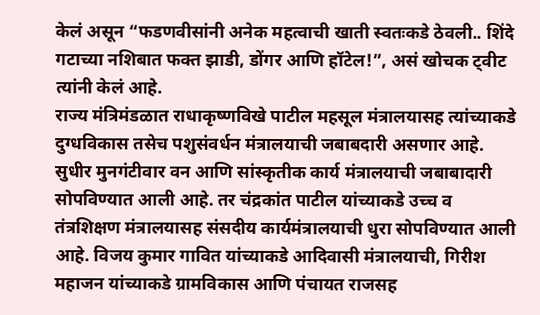केलं असून “फडणवीसांनी अनेक महत्वाची खाती स्वतःकडे ठेवली.. शिंदे गटाच्या नशिबात फक्त झाडी, डोंगर आणि हॉटेल!”, असं खोचक ट्वीट त्यांनी केलं आहे.
राज्य मंत्रिमंडळात राधाकृष्णविखे पाटील महसूल मंत्रालयासह त्यांच्याकडे दुग्धविकास तसेच पशुसंवर्धन मंत्रालयाची जबाबदारी असणार आहे. सुधीर मुनगंटीवार वन आणि सांस्कृतीक कार्य मंत्रालयाची जबाबादारी सोपविण्यात आली आहे. तर चंद्रकांत पाटील यांच्याकडे उच्च व तंत्रशिक्षण मंत्रालयासह संसदीय कार्यमंत्रालयाची धुरा सोपविण्यात आली आहे. विजय कुमार गावित यांच्याकडे आदिवासी मंत्रालयाची, गिरीश महाजन यांच्याकडे ग्रामविकास आणि पंचायत राजसह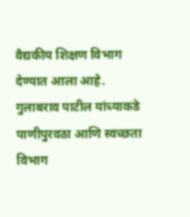वैद्यकीय शिक्षण विभाग देण्यात आला आहे. गुलाबराव पाटील यांच्याकडे पाणीपुरवठा आणि स्वच्छता विभाग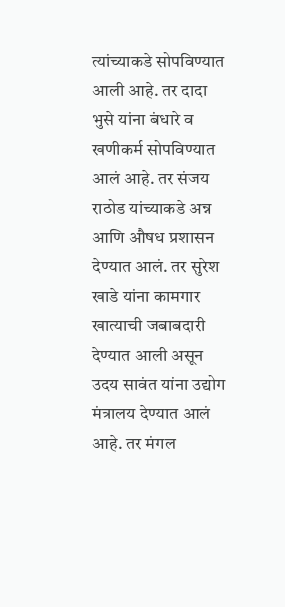त्यांच्याकडे सोपविण्यात आली आहे. तर दादा भुसे यांना बंधारे व खणीकर्म सोपविण्यात आलं आहे. तर संजय राठोड यांच्याकडे अन्न आणि औषध प्रशासन देण्यात आलं. तर सुरेश खाडे यांना कामगार खात्याची जबाबदारी देण्यात आली असून उदय सावंत यांना उद्योग मंत्रालय देण्यात आलं आहे. तर मंगल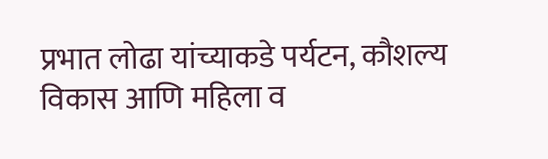प्रभात लोढा यांच्याकडे पर्यटन, कौशल्य विकास आणि महिला व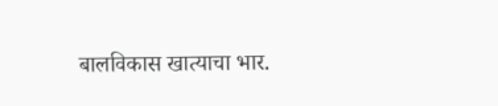बालविकास खात्याचा भार.